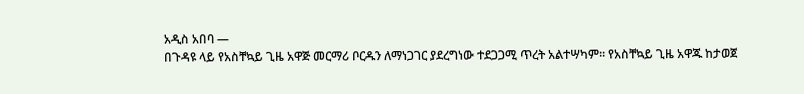አዲስ አበባ —
በጉዳዩ ላይ የአስቸኳይ ጊዜ አዋጅ መርማሪ ቦርዱን ለማነጋገር ያደረግነው ተደጋጋሚ ጥረት አልተሣካም፡፡ የአስቸኳይ ጊዜ አዋጁ ከታወጀ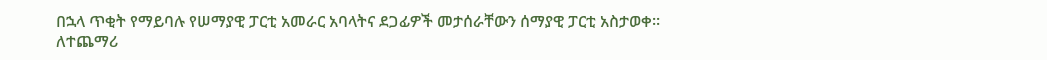በኋላ ጥቂት የማይባሉ የሠማያዊ ፓርቲ አመራር አባላትና ደጋፊዎች መታሰራቸውን ሰማያዊ ፓርቲ አስታወቀ፡፡
ለተጨማሪ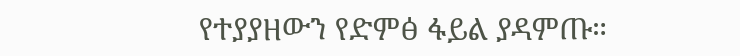የተያያዘውን የድምፅ ፋይል ያዳምጡ።